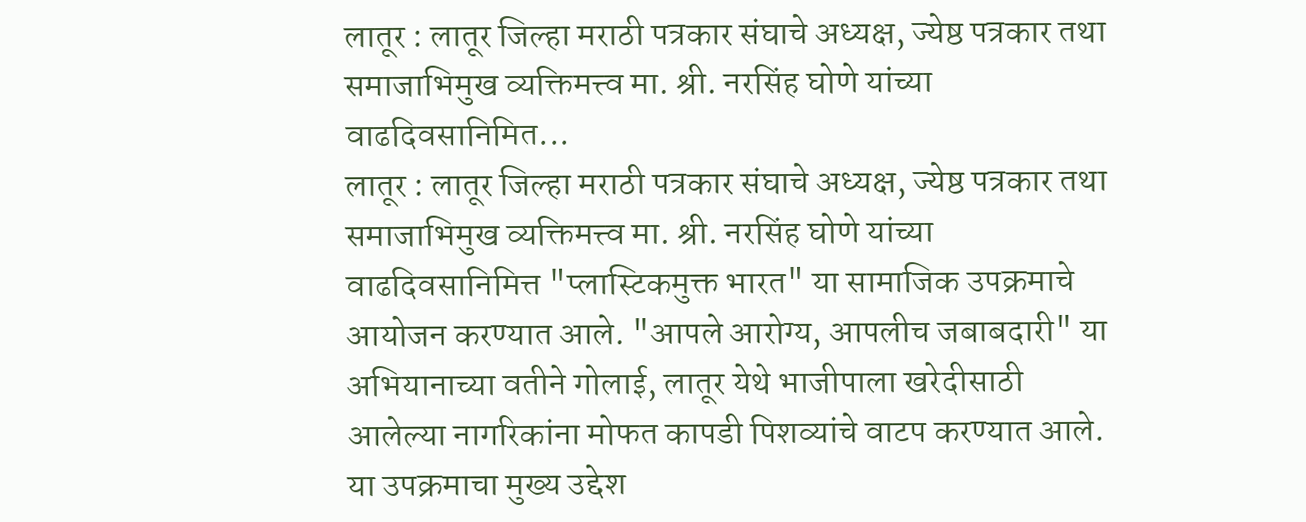लातूर : लातूर जिल्हा मराठी पत्रकार संघाचे अध्यक्ष, ज्येष्ठ पत्रकार तथा समाजाभिमुख व्यक्तिमत्त्व मा. श्री. नरसिंह घोणे यांच्या वाढदिवसानिमित...
लातूर : लातूर जिल्हा मराठी पत्रकार संघाचे अध्यक्ष, ज्येष्ठ पत्रकार तथा समाजाभिमुख व्यक्तिमत्त्व मा. श्री. नरसिंह घोणे यांच्या वाढदिवसानिमित्त "प्लास्टिकमुक्त भारत" या सामाजिक उपक्रमाचे आयोजन करण्यात आले. "आपले आरोग्य, आपलीच जबाबदारी" या अभियानाच्या वतीने गोलाई, लातूर येथे भाजीपाला खरेदीसाठी आलेल्या नागरिकांना मोफत कापडी पिशव्यांचे वाटप करण्यात आले. या उपक्रमाचा मुख्य उद्देश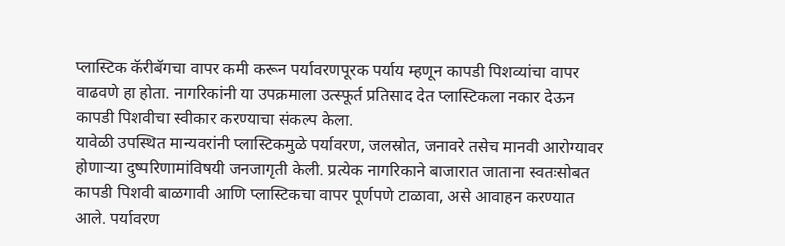प्लास्टिक कॅरीबॅगचा वापर कमी करून पर्यावरणपूरक पर्याय म्हणून कापडी पिशव्यांचा वापर वाढवणे हा होता. नागरिकांनी या उपक्रमाला उत्स्फूर्त प्रतिसाद देत प्लास्टिकला नकार देऊन कापडी पिशवीचा स्वीकार करण्याचा संकल्प केला.
यावेळी उपस्थित मान्यवरांनी प्लास्टिकमुळे पर्यावरण, जलस्रोत, जनावरे तसेच मानवी आरोग्यावर होणाऱ्या दुष्परिणामांविषयी जनजागृती केली. प्रत्येक नागरिकाने बाजारात जाताना स्वतःसोबत कापडी पिशवी बाळगावी आणि प्लास्टिकचा वापर पूर्णपणे टाळावा, असे आवाहन करण्यात आले. पर्यावरण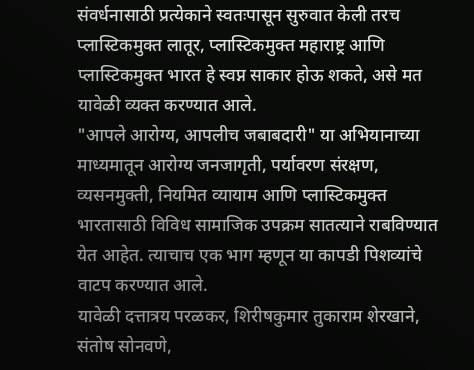संवर्धनासाठी प्रत्येकाने स्वतःपासून सुरुवात केली तरच प्लास्टिकमुक्त लातूर, प्लास्टिकमुक्त महाराष्ट्र आणि प्लास्टिकमुक्त भारत हे स्वप्न साकार होऊ शकते, असे मत यावेळी व्यक्त करण्यात आले.
"आपले आरोग्य, आपलीच जबाबदारी" या अभियानाच्या माध्यमातून आरोग्य जनजागृती, पर्यावरण संरक्षण, व्यसनमुक्ती, नियमित व्यायाम आणि प्लास्टिकमुक्त भारतासाठी विविध सामाजिक उपक्रम सातत्याने राबविण्यात येत आहेत. त्याचाच एक भाग म्हणून या कापडी पिशव्यांचे वाटप करण्यात आले.
यावेळी दत्तात्रय परळकर, शिरीषकुमार तुकाराम शेरखाने, संतोष सोनवणे,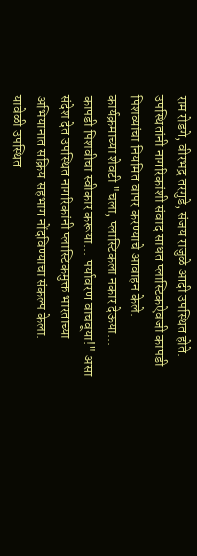राम रोडगे, वीरभद्र तरगुडे, संजय राजुळे आदी उपस्थित होते. उपस्थितांनी नागरिकांशी संवाद साधत प्लास्टिकऐवजी कापडी पिशव्यांचा नियमित वापर करण्याचे आवाहन केले.
कार्यक्रमाच्या शेवटी "चला, प्लास्टिकला नकार देऊया... कापडी पिशवीचा स्वीकार करूया... पर्यावरण वाचवूया!" असा संदेश देत उपस्थित नागरिकांनी प्लास्टिकमुक्त भारताच्या अभियानात सक्रिय सहभाग नोंदविण्याचा संकल्प केला.
यावेळी उपस्थित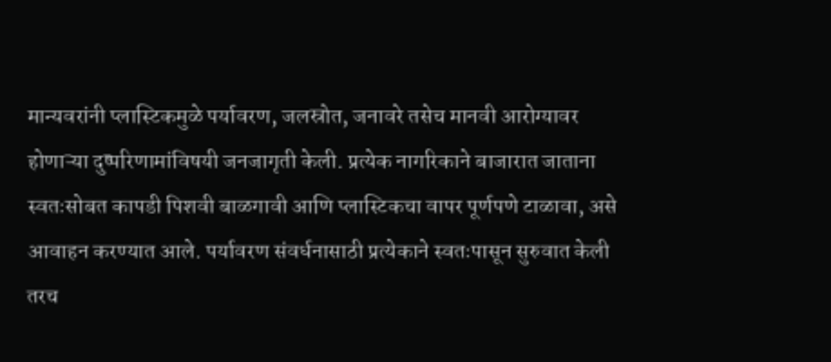मान्यवरांनी प्लास्टिकमुळे पर्यावरण, जलस्रोत, जनावरे तसेच मानवी आरोग्यावर होणाऱ्या दुष्परिणामांविषयी जनजागृती केली. प्रत्येक नागरिकाने बाजारात जाताना स्वतःसोबत कापडी पिशवी बाळगावी आणि प्लास्टिकचा वापर पूर्णपणे टाळावा, असे आवाहन करण्यात आले. पर्यावरण संवर्धनासाठी प्रत्येकाने स्वतःपासून सुरुवात केली तरच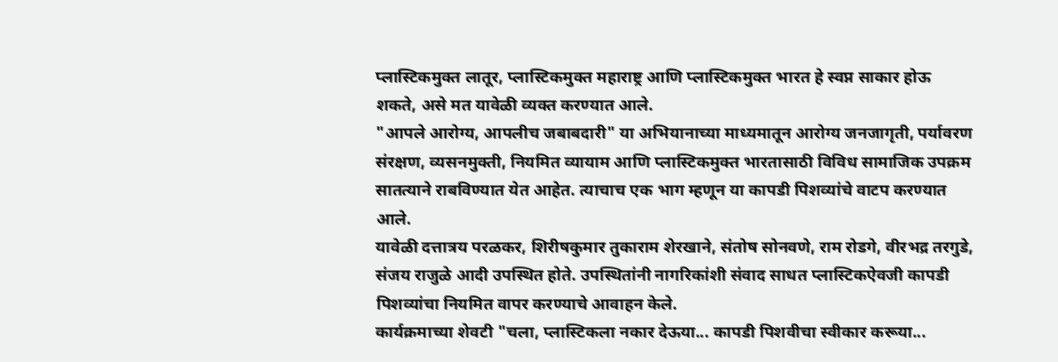प्लास्टिकमुक्त लातूर, प्लास्टिकमुक्त महाराष्ट्र आणि प्लास्टिकमुक्त भारत हे स्वप्न साकार होऊ शकते, असे मत यावेळी व्यक्त करण्यात आले.
"आपले आरोग्य, आपलीच जबाबदारी" या अभियानाच्या माध्यमातून आरोग्य जनजागृती, पर्यावरण संरक्षण, व्यसनमुक्ती, नियमित व्यायाम आणि प्लास्टिकमुक्त भारतासाठी विविध सामाजिक उपक्रम सातत्याने राबविण्यात येत आहेत. त्याचाच एक भाग म्हणून या कापडी पिशव्यांचे वाटप करण्यात आले.
यावेळी दत्तात्रय परळकर, शिरीषकुमार तुकाराम शेरखाने, संतोष सोनवणे, राम रोडगे, वीरभद्र तरगुडे, संजय राजुळे आदी उपस्थित होते. उपस्थितांनी नागरिकांशी संवाद साधत प्लास्टिकऐवजी कापडी पिशव्यांचा नियमित वापर करण्याचे आवाहन केले.
कार्यक्रमाच्या शेवटी "चला, प्लास्टिकला नकार देऊया... कापडी पिशवीचा स्वीकार करूया...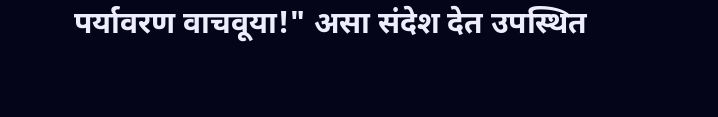पर्यावरण वाचवूया!" असा संदेश देत उपस्थित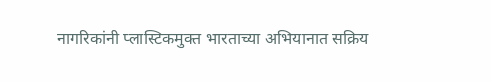नागरिकांनी प्लास्टिकमुक्त भारताच्या अभियानात सक्रिय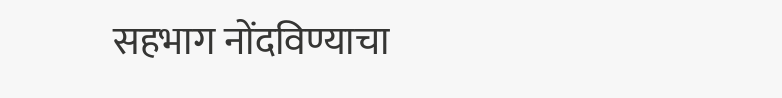सहभाग नोंदविण्याचा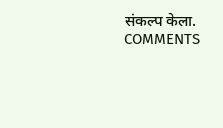संकल्प केला.
COMMENTS